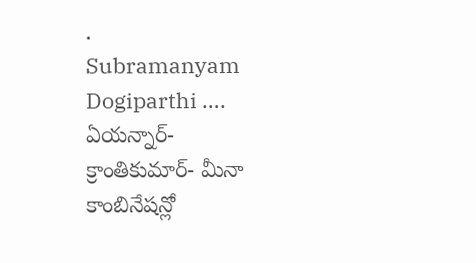.
Subramanyam Dogiparthi …. ఏయన్నార్- క్రాంతికుమార్- మీనా కాంబినేషన్లో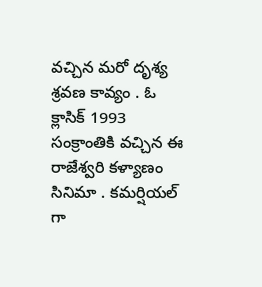వచ్చిన మరో దృశ్య శ్రవణ కావ్యం . ఓ క్లాసిక్ 1993 సంక్రాంతికి వచ్చిన ఈ రాజేశ్వరి కళ్యాణం సినిమా . కమర్షియల్ గా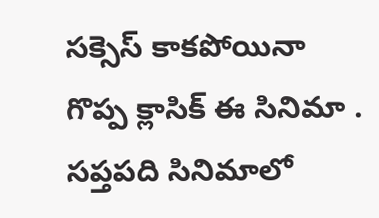సక్సెస్ కాకపోయినా గొప్ప క్లాసిక్ ఈ సినిమా .
సప్తపది సినిమాలో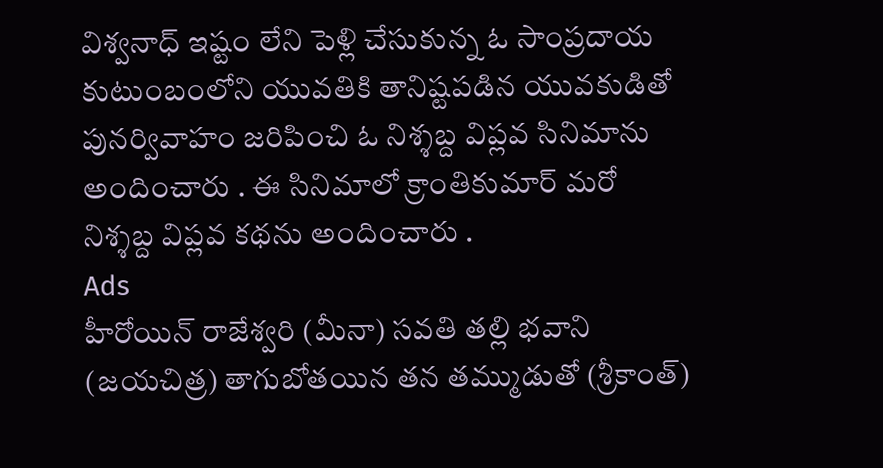విశ్వనాధ్ ఇష్టం లేని పెళ్లి చేసుకున్న ఓ సాంప్రదాయ కుటుంబంలోని యువతికి తానిష్టపడిన యువకుడితో పునర్వివాహం జరిపించి ఓ నిశ్శబ్ద విప్లవ సినిమాను అందించారు . ఈ సినిమాలో క్రాంతికుమార్ మరో నిశ్శబ్ద విప్లవ కథను అందించారు .
Ads
హీరోయిన్ రాజేశ్వరి (మీనా) సవతి తల్లి భవాని (జయచిత్ర) తాగుబోతయిన తన తమ్ముడుతో (శ్రీకాంత్)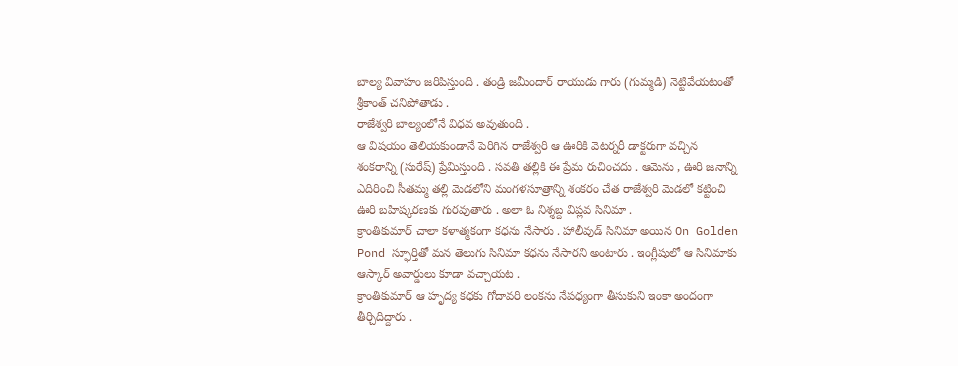బాల్య వివాహం జరిపిస్తుంది . తండ్రి జమీందార్ రాయుడు గారు (గుమ్మడి) నెట్టివేయటంతో శ్రీకాంత్ చనిపోతాడు .
రాజేశ్వరి బాల్యంలోనే విధవ అవుతుంది .
ఆ విషయం తెలియకుండానే పెరిగిన రాజేశ్వరి ఆ ఊరికి వెటర్నరీ డాక్టరుగా వచ్చిన శంకరాన్ని (సురేష్) ప్రేమిస్తుంది . సవతి తల్లికి ఈ ప్రేమ రుచించదు . ఆమెను , ఊరి జనాన్ని ఎదిరించి సీతమ్మ తల్లి మెడలోని మంగళసూత్రాన్ని శంకరం చేత రాజేశ్వరి మెడలో కట్టించి ఊరి బహిష్కరణకు గురవుతారు . అలా ఓ నిశ్శబ్ద విప్లవ సినిమా .
క్రాంతికుమార్ చాలా కళాత్మకంగా కధను నేసారు . హాలీవుడ్ సినిమా అయిన On Golden Pond స్ఫూర్తితో మన తెలుగు సినిమా కధను నేసారని అంటారు . ఇంగ్లీషులో ఆ సినిమాకు ఆస్కార్ అవార్డులు కూడా వచ్చాయట .
క్రాంతికుమార్ ఆ హృద్య కధకు గోదావరి లంకను నేపధ్యంగా తీసుకుని ఇంకా అందంగా తీర్చిదిద్దారు .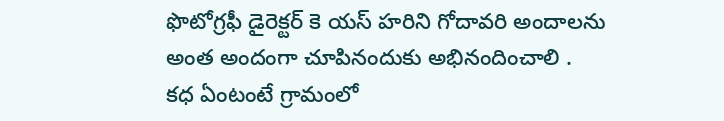ఫొటోగ్రఫీ డైరెక్టర్ కె యస్ హరిని గోదావరి అందాలను అంత అందంగా చూపినందుకు అభినందించాలి .
కధ ఏంటంటే గ్రామంలో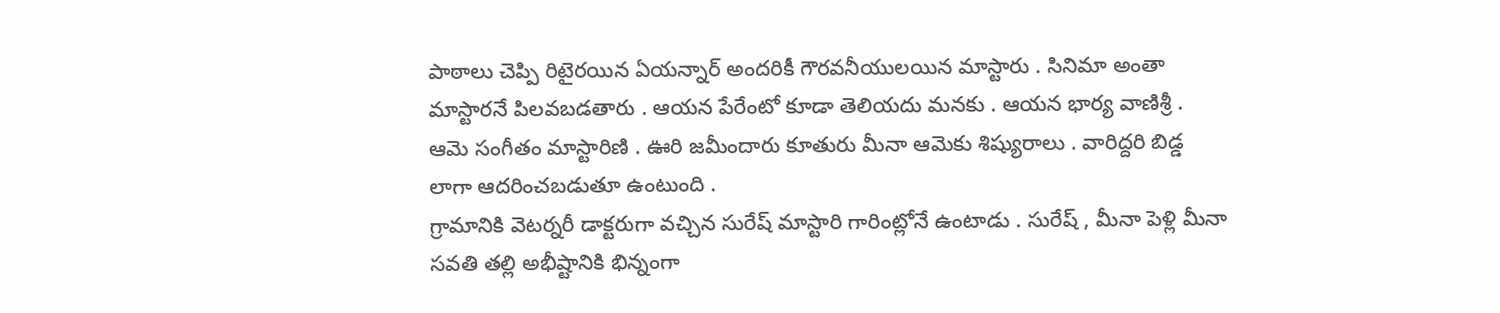పాఠాలు చెప్పి రిటైరయిన ఏయన్నార్ అందరికీ గౌరవనీయులయిన మాస్టారు . సినిమా అంతా మాస్టారనే పిలవబడతారు . ఆయన పేరేంటో కూడా తెలియదు మనకు . ఆయన భార్య వాణిశ్రీ . ఆమె సంగీతం మాస్టారిణి . ఊరి జమీందారు కూతురు మీనా ఆమెకు శిష్యురాలు . వారిద్దరి బిడ్డ లాగా ఆదరించబడుతూ ఉంటుంది .
గ్రామానికి వెటర్నరీ డాక్టరుగా వచ్చిన సురేష్ మాస్టారి గారింట్లోనే ఉంటాడు . సురేష్ , మీనా పెళ్లి మీనా సవతి తల్లి అభీష్టానికి భిన్నంగా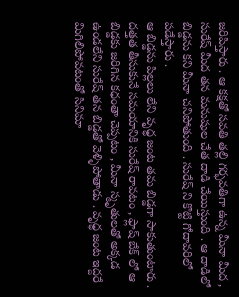జరిపిస్తారు . ఆ కక్షతో సవతి తల్లి గర్భవతిగా ఉన్న మీనా మీద , సురేష్ మీద తన మనుషుల చేత దాడి చేయిస్తుంది . ఆ దాడిలో బిడ్డను కని మీనా చనిపోతుంది . సురేష్ ని కొట్టి గోదావరిలో పడేస్తారు .
ఆ బిడ్డను పిల్లలు లేని వృధ్ధ జంట తమ బిడ్డగా సాకుతుంటారు . దత్తత తీసుకునే సమయానికి సురేష్ రావటం , ఫ్లాష్ బేక్ లో ఆ బిడ్డకు జరిగిన కధంతా చెప్పటం , మీనా స్మృతులతో అక్కడ ఉండలేని సురేష్ తన బిడ్డతో వెళ్ళిపోతాడు . వృధ్ధ జంట ఇద్దరే మిగిలిపోవటంతో సినిమా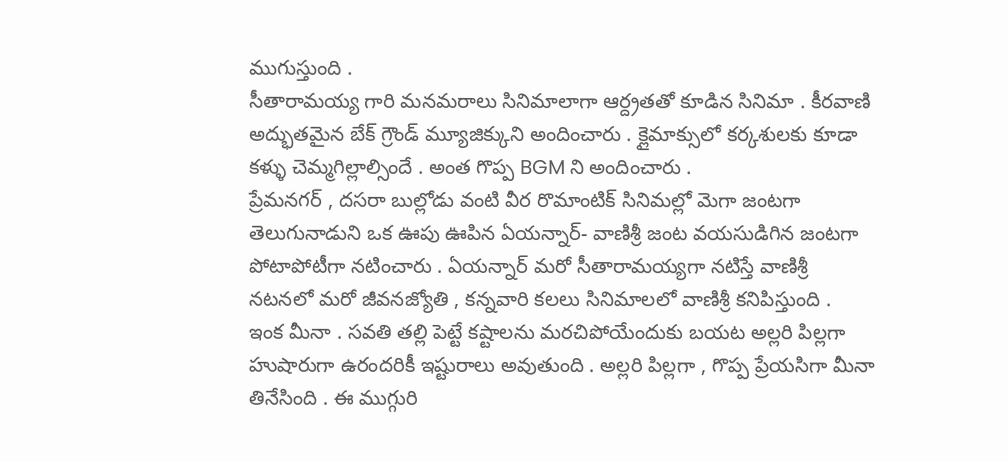ముగుస్తుంది .
సీతారామయ్య గారి మనమరాలు సినిమాలాగా ఆర్ద్రతతో కూడిన సినిమా . కీరవాణి అద్భుతమైన బేక్ గ్రౌండ్ మ్యూజిక్కుని అందించారు . క్లైమాక్సులో కర్కశులకు కూడా కళ్ళు చెమ్మగిల్లాల్సిందే . అంత గొప్ప BGM ని అందించారు .
ప్రేమనగర్ , దసరా బుల్లోడు వంటి వీర రొమాంటిక్ సినిమల్లో మెగా జంటగా తెలుగునాడుని ఒక ఊపు ఊపిన ఏయన్నార్- వాణిశ్రీ జంట వయసుడిగిన జంటగా పోటాపోటీగా నటించారు . ఏయన్నార్ మరో సీతారామయ్యగా నటిస్తే వాణిశ్రీ నటనలో మరో జీవనజ్యోతి , కన్నవారి కలలు సినిమాలలో వాణిశ్రీ కనిపిస్తుంది .
ఇంక మీనా . సవతి తల్లి పెట్టే కష్టాలను మరచిపోయేందుకు బయట అల్లరి పిల్లగా హుషారుగా ఉరందరికీ ఇష్టురాలు అవుతుంది . అల్లరి పిల్లగా , గొప్ప ప్రేయసిగా మీనా తినేసింది . ఈ ముగ్గురి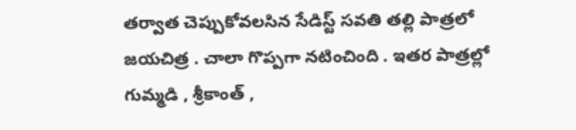తర్వాత చెప్పుకోవలసిన సేడిస్ట్ సవతి తల్లి పాత్రలో జయచిత్ర . చాలా గొప్పగా నటించింది . ఇతర పాత్రల్లో గుమ్మడి , శ్రీకాంత్ ,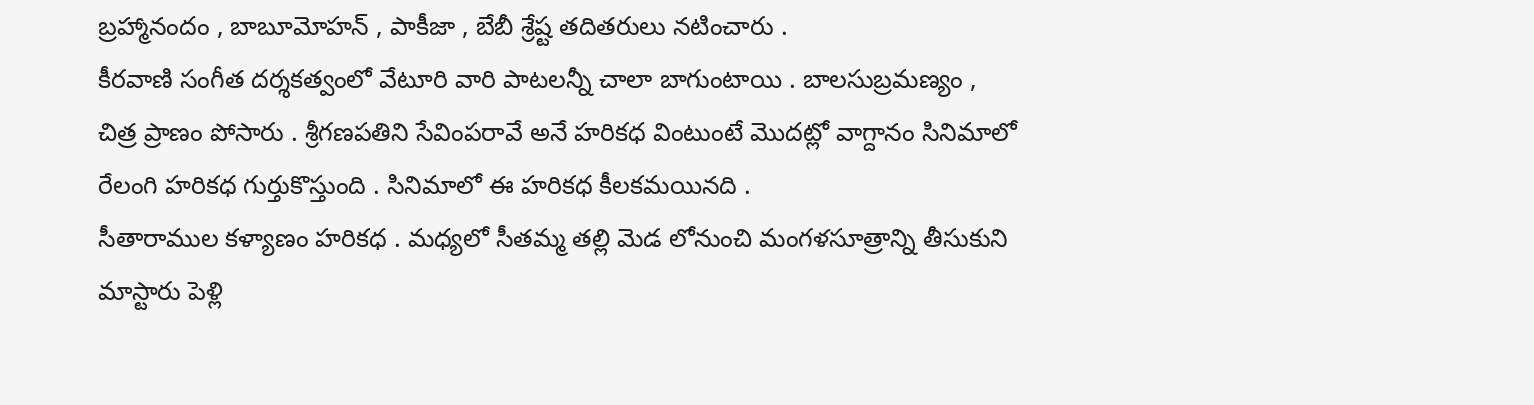బ్రహ్మానందం , బాబూమోహన్ , పాకీజా , బేబీ శ్రేష్ట తదితరులు నటించారు .
కీరవాణి సంగీత దర్శకత్వంలో వేటూరి వారి పాటలన్నీ చాలా బాగుంటాయి . బాలసుబ్రమణ్యం , చిత్ర ప్రాణం పోసారు . శ్రీగణపతిని సేవింపరావే అనే హరికధ వింటుంటే మొదట్లో వాగ్దానం సినిమాలో రేలంగి హరికధ గుర్తుకొస్తుంది . సినిమాలో ఈ హరికధ కీలకమయినది .
సీతారాముల కళ్యాణం హరికధ . మధ్యలో సీతమ్మ తల్లి మెడ లోనుంచి మంగళసూత్రాన్ని తీసుకుని మాస్టారు పెళ్లి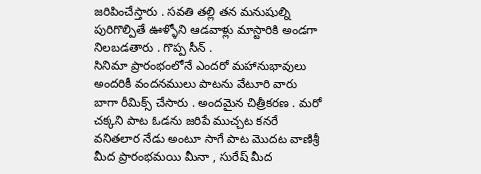జరిపించేస్తారు . సవతి తల్లి తన మనుషుల్ని పురిగొల్పితే ఊళ్ళోని ఆడవాళ్లు మాస్టారికి అండగా నిలబడతారు . గొప్ప సీన్ .
సినిమా ప్రారంభంలోనే ఎందరో మహానుభావులు అందరికీ వందనములు పాటను వేటూరి వారు బాగా రీమిక్స్ చేసారు . అందమైన చిత్రీకరణ . మరో చక్కని పాట ఓడను జరిపే ముచ్చట కనరే వనితలార నేడు అంటూ సాగే పాట మొదట వాణిశ్రీ మీద ప్రారంభమయి మీనా , సురేష్ మీద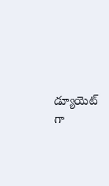డ్యూయెట్ గా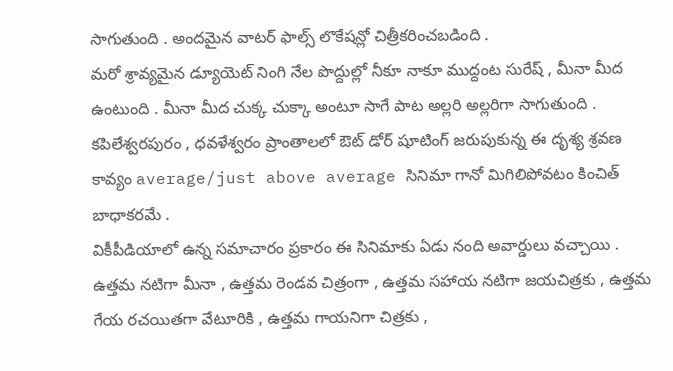సాగుతుంది . అందమైన వాటర్ ఫాల్స్ లొకేషన్లో చిత్రీకరించబడింది .
మరో శ్రావ్యమైన డ్యూయెట్ నింగి నేల పొద్దుల్లో నీకూ నాకూ ముద్దంట సురేష్ , మీనా మీద ఉంటుంది . మీనా మీద చుక్క చుక్కా అంటూ సాగే పాట అల్లరి అల్లరిగా సాగుతుంది . కపిలేశ్వరపురం , ధవళేశ్వరం ప్రాంతాలలో ఔట్ డోర్ షూటింగ్ జరుపుకున్న ఈ దృశ్య శ్రవణ కావ్యం average/just above average సినిమా గానో మిగిలిపోవటం కించిత్ బాధాకరమే .
వికీపీడియాలో ఉన్న సమాచారం ప్రకారం ఈ సినిమాకు ఏడు నంది అవార్డులు వచ్చాయి . ఉత్తమ నటిగా మీనా , ఉత్తమ రెండవ చిత్రంగా , ఉత్తమ సహాయ నటిగా జయచిత్రకు , ఉత్తమ గేయ రచయితగా వేటూరికి , ఉత్తమ గాయనిగా చిత్రకు ,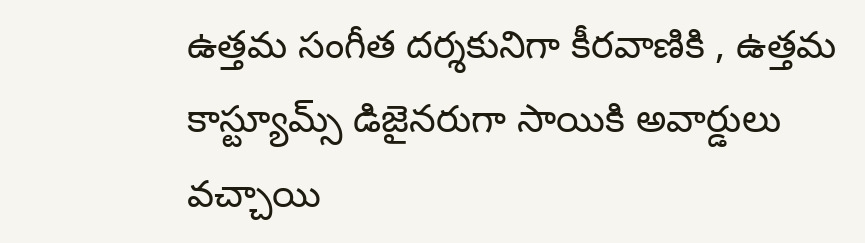ఉత్తమ సంగీత దర్శకునిగా కీరవాణికి , ఉత్తమ కాస్ట్యూమ్స్ డిజైనరుగా సాయికి అవార్డులు వచ్చాయి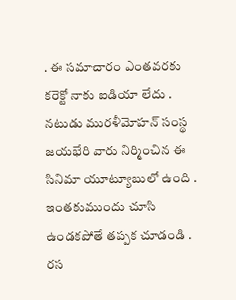. ఈ సమాచారం ఎంతవరకు కరెక్టో నాకు ఐడియా లేదు .
నటుడు మురళీమోహన్ సంస్థ జయభేరి వారు నిర్మించిన ఈ సినిమా యూట్యూబులో ఉంది . ఇంతకుముందు చూసి ఉండకపోతే తప్పక చూడండి . రస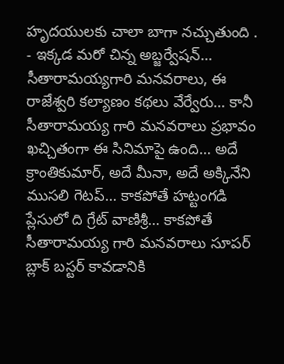హృదయులకు చాలా బాగా నచ్చుతుంది .
- ఇక్కడ మరో చిన్న అబ్జర్వేషన్… సీతారామయ్యగారి మనవరాలు, ఈ రాజేశ్వరి కల్యాణం కథలు వేర్వేరు… కానీ సీతారామయ్య గారి మనవరాలు ప్రభావం ఖచ్చితంగా ఈ సినిమాపై ఉంది… అదే క్రాంతికుమార్, అదే మీనా, అదే అక్కినేని ముసలి గెటప్… కాకపోతే హట్టంగడి ప్లేసులో ది గ్రేట్ వాణిశ్రీ… కాకపోతే సీతారామయ్య గారి మనవరాలు సూపర్ బ్లాక్ బస్టర్ కావడానికి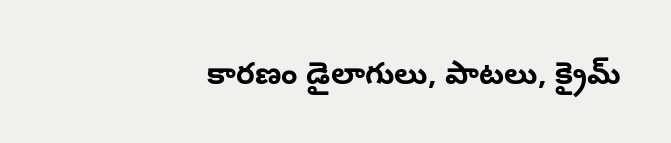కారణం డైలాగులు, పాటలు, క్రైమ్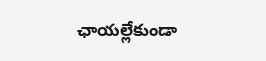ఛాయల్లేకుండా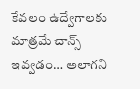కేవలం ఉద్వేగాలకు మాత్రమే చాన్స్ ఇవ్వడం… అలాగని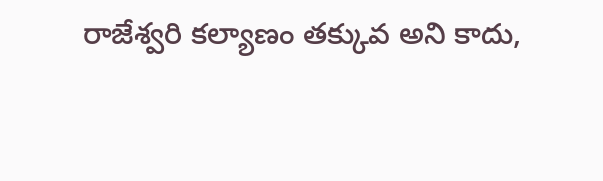రాజేశ్వరి కల్యాణం తక్కువ అని కాదు,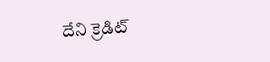దేని క్రెడిట్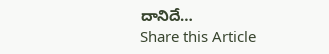దానిదే…
Share this Article